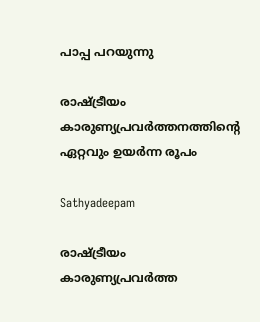പാപ്പ പറയുന്നു

രാഷ്ട്രീയം കാരുണ്യപ്രവര്‍ത്തനത്തിന്റെ ഏറ്റവും ഉയര്‍ന്ന രൂപം

Sathyadeepam

രാഷ്ട്രീയം കാരുണ്യപ്രവര്‍ത്ത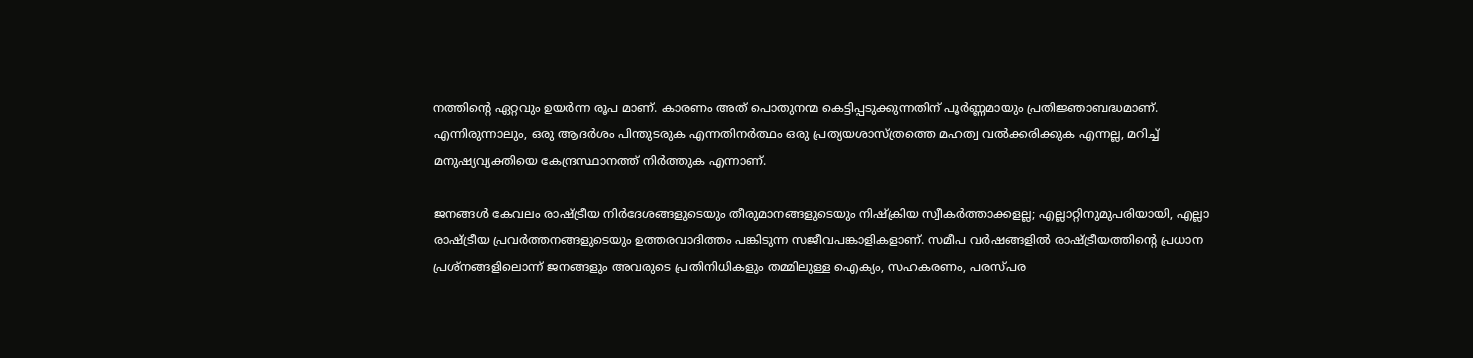നത്തിന്റെ ഏറ്റവും ഉയര്‍ന്ന രൂപ മാണ്. കാരണം അത് പൊതുനന്മ കെട്ടിപ്പടുക്കുന്നതിന് പൂര്‍ണ്ണമായും പ്രതിജ്ഞാബദ്ധമാണ്. എന്നിരുന്നാലും, ഒരു ആദര്‍ശം പിന്തുടരുക എന്നതിനര്‍ത്ഥം ഒരു പ്രത്യയശാസ്ത്രത്തെ മഹത്വ വല്‍ക്കരിക്കുക എന്നല്ല, മറിച്ച് മനുഷ്യവ്യക്തിയെ കേന്ദ്രസ്ഥാനത്ത് നിര്‍ത്തുക എന്നാണ്.

ജനങ്ങള്‍ കേവലം രാഷ്ട്രീയ നിർദേശങ്ങളുടെയും തീരുമാനങ്ങളുടെയും നിഷ്‌ക്രിയ സ്വീകര്‍ത്താക്കളല്ല; എല്ലാറ്റിനുമുപരിയായി, എല്ലാ രാഷ്ട്രീയ പ്രവര്‍ത്തനങ്ങളുടെയും ഉത്തരവാദിത്തം പങ്കിടുന്ന സജീവപങ്കാളികളാണ്. സമീപ വര്‍ഷങ്ങളില്‍ രാഷ്ട്രീയത്തിന്റെ പ്രധാന പ്രശ്‌നങ്ങളിലൊന്ന് ജനങ്ങളും അവരുടെ പ്രതിനിധികളും തമ്മിലുള്ള ഐക്യം, സഹകരണം, പരസ്പര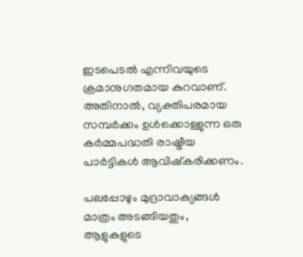ഇടപെടല്‍ എന്നിവയുടെ ക്രമാനുഗതമായ കുറവാണ്. അതിനാല്‍, വ്യക്തിപരമായ സമ്പര്‍ക്കം ഉള്‍ക്കൊള്ളുന്ന ഒരു കര്‍മ്മപദ്ധതി രാഷ്ട്രീയ പാർട്ടികള്‍ ആവിഷ്‌കരിക്കണം.

പലപ്പോഴും മുദ്രാവാക്യങ്ങള്‍ മാത്രം അടങ്ങിയതും, ആളുകളുടെ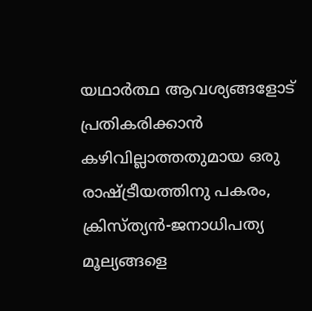യഥാര്‍ത്ഥ ആവശ്യങ്ങളോട് പ്രതികരിക്കാന്‍ കഴിവില്ലാത്തതുമായ ഒരു രാഷ്ട്രീയത്തിനു പകരം, ക്രിസ്ത്യന്‍-ജനാധിപത്യ മൂല്യങ്ങളെ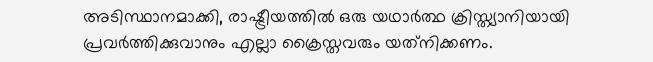അടിസ്ഥാനമാക്കി, രാഷ്ട്രീയത്തില്‍ ഒരു യഥാര്‍ത്ഥ ക്രിസ്ത്യാനിയായി പ്രവര്‍ത്തിക്കുവാനും എല്ലാ ക്രൈസ്തവരും യത്‌നിക്കണം.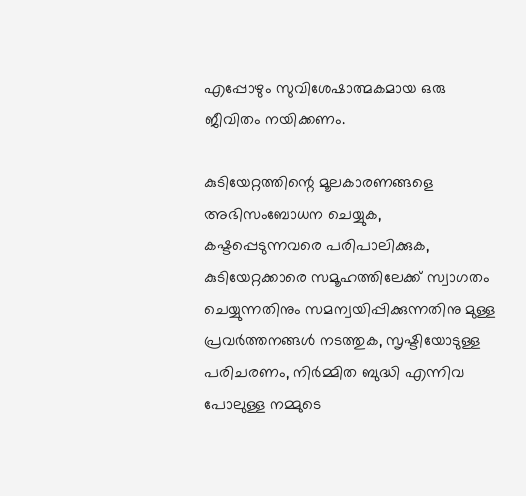എപ്പോഴും സുവിശേഷാത്മകമായ ഒരു ജീവിതം നയിക്കണം.

കുടിയേറ്റത്തിന്റെ മൂലകാരണങ്ങളെ അഭിസംബോധന ചെയ്യുക, കഷ്ടപ്പെടുന്നവരെ പരിപാലിക്കുക, കുടിയേറ്റക്കാരെ സമൂഹത്തിലേക്ക് സ്വാഗതം ചെയ്യുന്നതിനും സമന്വയിപ്പിക്കുന്നതിനു മുള്ള പ്രവര്‍ത്തനങ്ങള്‍ നടത്തുക, സൃഷ്ടിയോടുള്ള പരിചരണം, നിര്‍മ്മിത ബുദ്ധി എന്നിവ പോലുള്ള നമ്മുടെ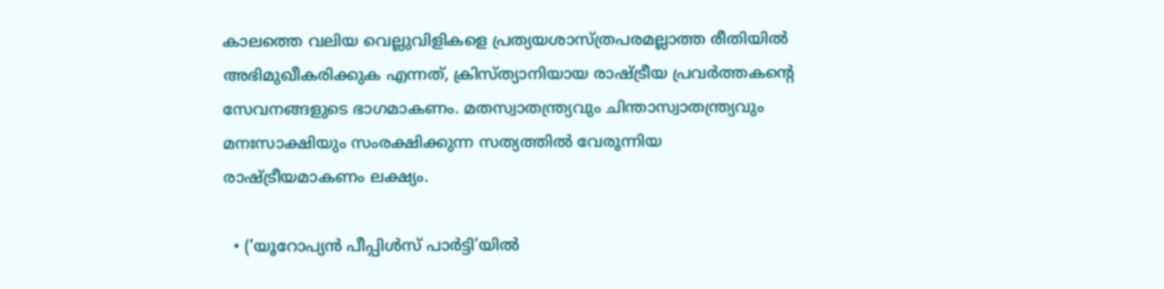കാലത്തെ വലിയ വെല്ലുവിളികളെ പ്രത്യയശാസ്ത്രപരമല്ലാത്ത രീതിയില്‍ അഭിമുഖീകരിക്കുക എന്നത്, ക്രിസ്ത്യാനിയായ രാഷ്ട്രീയ പ്രവര്‍ത്തകന്റെ സേവനങ്ങളുടെ ഭാഗമാകണം. മതസ്വാതന്ത്ര്യവും ചിന്താസ്വാതന്ത്ര്യവും മനഃസാക്ഷിയും സംരക്ഷിക്കുന്ന സത്യത്തില്‍ വേരൂന്നിയ രാഷ്ട്രീയമാകണം ലക്ഷ്യം.

  • (‘യൂറോപ്യന്‍ പീപ്പിള്‍സ് പാര്‍ട്ടി’യില്‍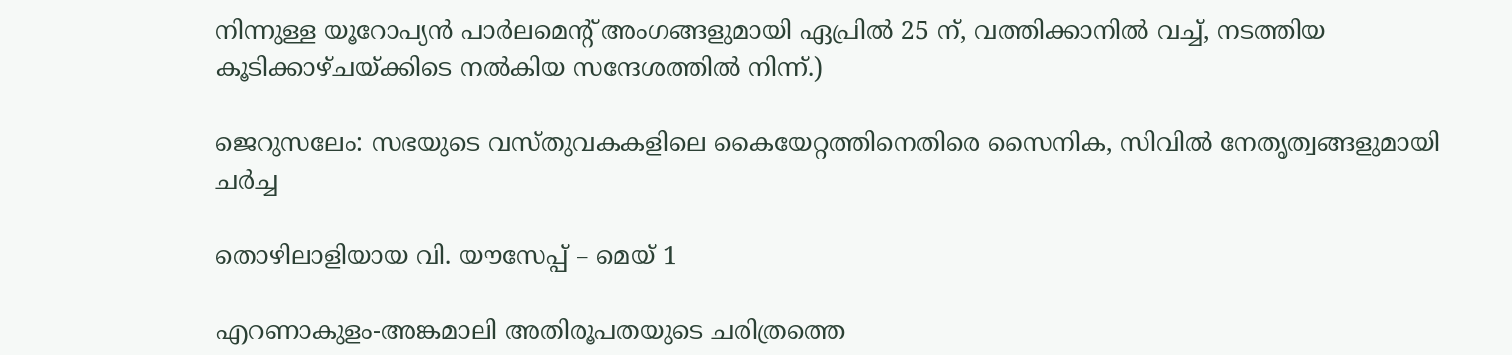നിന്നുള്ള യൂറോപ്യന്‍ പാര്‍ലമെന്റ് അംഗങ്ങളുമായി ഏപ്രില്‍ 25 ന്, വത്തിക്കാനില്‍ വച്ച്, നടത്തിയ കൂടിക്കാഴ്ചയ്ക്കിടെ നല്‍കിയ സന്ദേശത്തില്‍ നിന്ന്.)

ജെറുസലേം: സഭയുടെ വസ്തുവകകളിലെ കൈയേറ്റത്തിനെതിരെ സൈനിക, സിവില്‍ നേതൃത്വങ്ങളുമായി ചര്‍ച്ച

തൊഴിലാളിയായ വി. യൗസേപ്പ് – മെയ് 1

എറണാകുളം-അങ്കമാലി അതിരൂപതയുടെ ചരിത്രത്തെ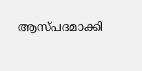ആസ്പദമാക്കി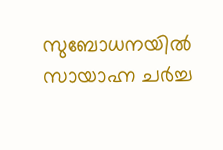സുബോധനയിൽ സായാഹ്ന ചർച്ച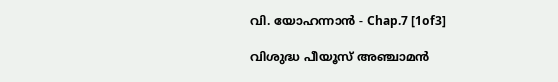വി. യോഹന്നാൻ - Chap.7 [1of3]

വിശുദ്ധ പീയൂസ് അഞ്ചാമന്‍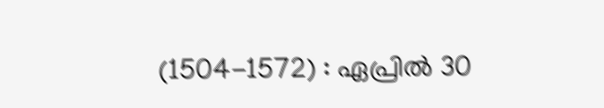(1504-1572) : ഏപ്രില്‍ 30